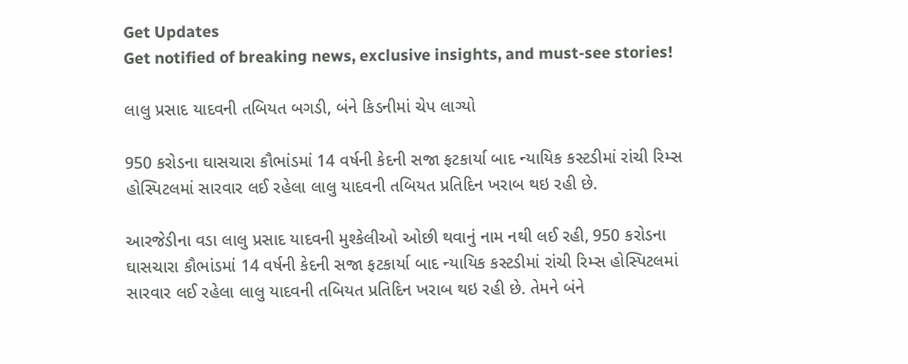Get Updates
Get notified of breaking news, exclusive insights, and must-see stories!

લાલુ પ્રસાદ યાદવની તબિયત બગડી, બંને કિડનીમાં ચેપ લાગ્યો

950 કરોડના ઘાસચારા કૌભાંડમાં 14 વર્ષની કેદની સજા ફટકાર્યા બાદ ન્યાયિક કસ્ટડીમાં રાંચી રિમ્સ હોસ્પિટલમાં સારવાર લઈ રહેલા લાલુ યાદવની તબિયત પ્રતિદિન ખરાબ થઇ રહી છે.

આરજેડીના વડા લાલુ પ્રસાદ યાદવની મુશ્કેલીઓ ઓછી થવાનું નામ નથી લઈ રહી, 950 કરોડના ઘાસચારા કૌભાંડમાં 14 વર્ષની કેદની સજા ફટકાર્યા બાદ ન્યાયિક કસ્ટડીમાં રાંચી રિમ્સ હોસ્પિટલમાં સારવાર લઈ રહેલા લાલુ યાદવની તબિયત પ્રતિદિન ખરાબ થઇ રહી છે. તેમને બંને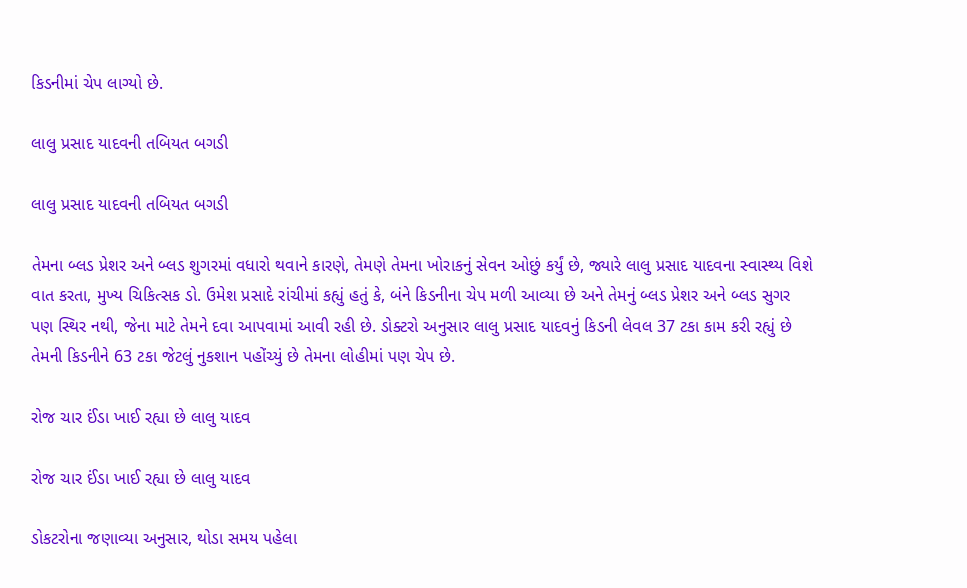કિડનીમાં ચેપ લાગ્યો છે.

લાલુ પ્રસાદ યાદવની તબિયત બગડી

લાલુ પ્રસાદ યાદવની તબિયત બગડી

તેમના બ્લડ પ્રેશર અને બ્લડ શુગરમાં વધારો થવાને કારણે, તેમણે તેમના ખોરાકનું સેવન ઓછું કર્યું છે, જ્યારે લાલુ પ્રસાદ યાદવના સ્વાસ્થ્ય વિશે વાત કરતા, મુખ્ય ચિકિત્સક ડો. ઉમેશ પ્રસાદે રાંચીમાં કહ્યું હતું કે, બંને કિડનીના ચેપ મળી આવ્યા છે અને તેમનું બ્લડ પ્રેશર અને બ્લડ સુગર પણ સ્થિર નથી, જેના માટે તેમને દવા આપવામાં આવી રહી છે. ડોક્ટરો અનુસાર લાલુ પ્રસાદ યાદવનું કિડની લેવલ 37 ટકા કામ કરી રહ્યું છે તેમની કિડનીને 63 ટકા જેટલું નુકશાન પહોંચ્યું છે તેમના લોહીમાં પણ ચેપ છે.

રોજ ચાર ઈંડા ખાઈ રહ્યા છે લાલુ યાદવ

રોજ ચાર ઈંડા ખાઈ રહ્યા છે લાલુ યાદવ

ડોકટરોના જણાવ્યા અનુસાર, થોડા સમય પહેલા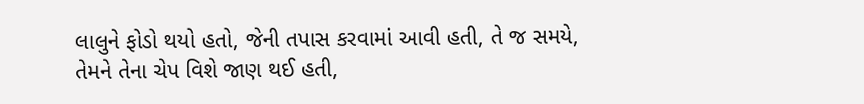લાલુને ફોડો થયો હતો, જેની તપાસ કરવામાં આવી હતી, તે જ સમયે, તેમને તેના ચેપ વિશે જાણ થઈ હતી,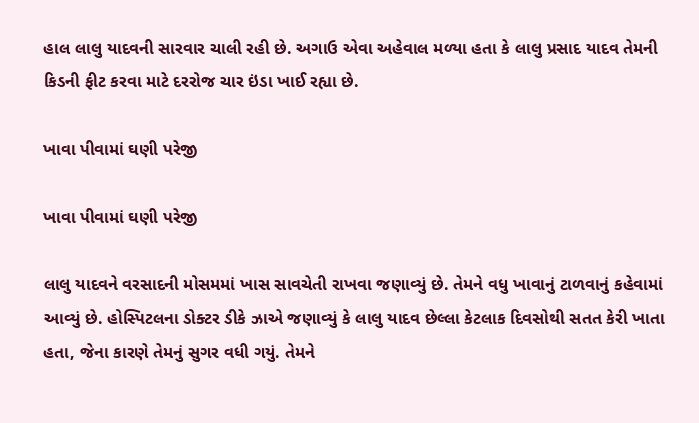હાલ લાલુ યાદવની સારવાર ચાલી રહી છે. અગાઉ એવા અહેવાલ મળ્યા હતા કે લાલુ પ્રસાદ યાદવ તેમની કિડની ફીટ કરવા માટે દરરોજ ચાર ઇંડા ખાઈ રહ્યા છે.

ખાવા પીવામાં ઘણી પરેજી

ખાવા પીવામાં ઘણી પરેજી

લાલુ યાદવને વરસાદની મોસમમાં ખાસ સાવચેતી રાખવા જણાવ્યું છે. તેમને વધુ ખાવાનું ટાળવાનું કહેવામાં આવ્યું છે. હોસ્પિટલના ડોક્ટર ડીકે ઝાએ જણાવ્યું કે લાલુ યાદવ છેલ્લા કેટલાક દિવસોથી સતત કેરી ખાતા હતા, જેના કારણે તેમનું સુગર વધી ગયું. તેમને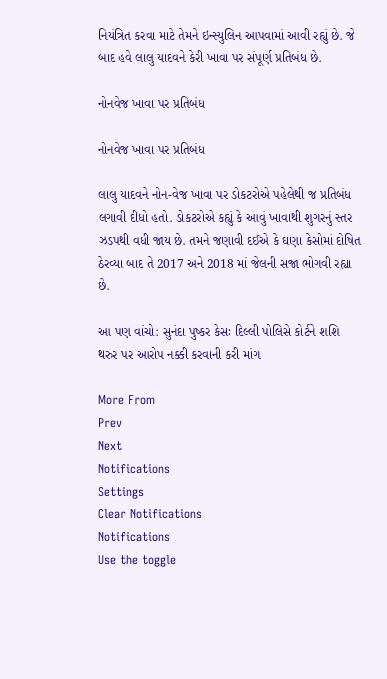નિયંત્રિત કરવા માટે તેમને ઇન્સ્યુલિન આપવામાં આવી રહ્યું છે. જે બાદ હવે લાલુ યાદવને કેરી ખાવા પર સંપૂર્ણ પ્રતિબંધ છે.

નોનવેજ ખાવા પર પ્રતિબંધ

નોનવેજ ખાવા પર પ્રતિબંધ

લાલુ યાદવને નોન-વેજ ખાવા પર ડોકટરોએ પહેલેથી જ પ્રતિબંધ લગાવી દીધો હતો. ડોકટરોએ કહ્યું કે આવું ખાવાથી શુગરનું સ્તર ઝડપથી વધી જાય છે. તમને જણાવી દઈએ કે ઘણા કેસોમાં દોષિત ઠેરવ્યા બાદ તે 2017 અને 2018 માં જેલની સજા ભોગવી રહ્યા છે.

આ પણ વાંચો: સુનંદા પુષ્કર કેસઃ દિલ્લી પોલિસે કોર્ટને શશિ થરુર પર આરોપ નક્કી કરવાની કરી માંગ

More From
Prev
Next
Notifications
Settings
Clear Notifications
Notifications
Use the toggle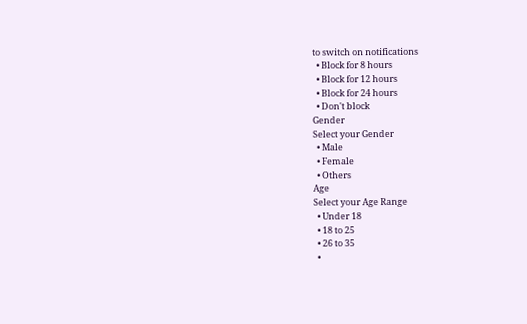to switch on notifications
  • Block for 8 hours
  • Block for 12 hours
  • Block for 24 hours
  • Don't block
Gender
Select your Gender
  • Male
  • Female
  • Others
Age
Select your Age Range
  • Under 18
  • 18 to 25
  • 26 to 35
  •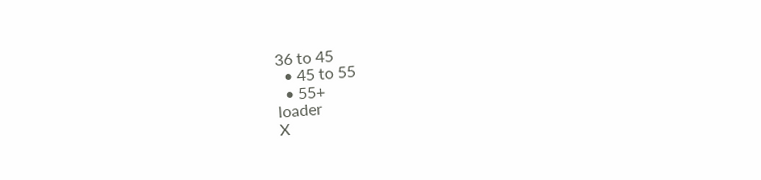36 to 45
  • 45 to 55
  • 55+
loader
X